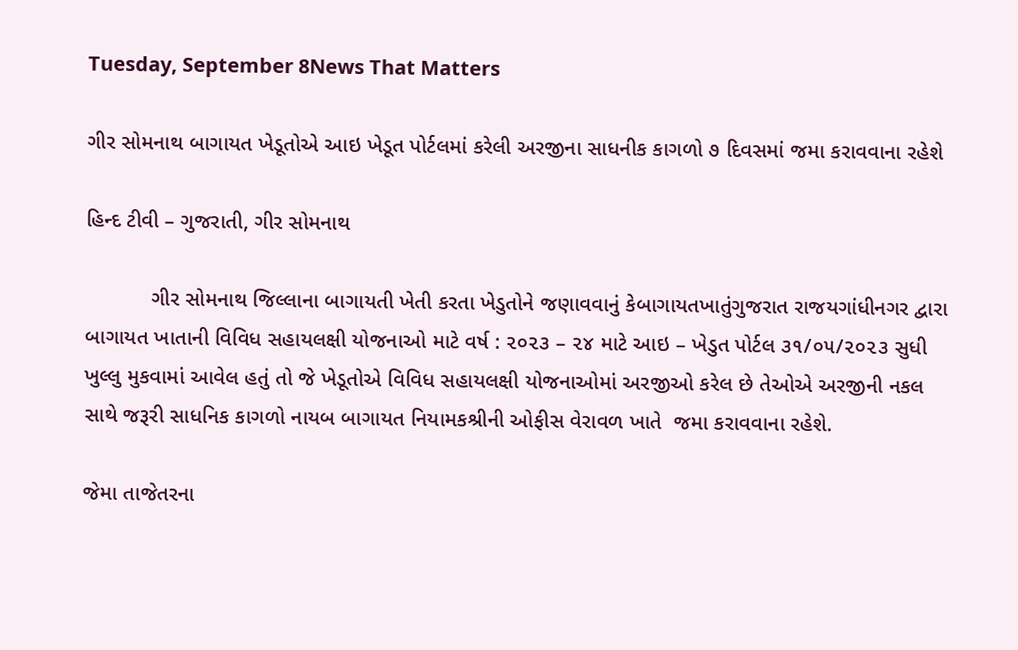Tuesday, September 8News That Matters

ગીર સોમનાથ બાગાયત ખેડૂતોએ આઇ ખેડૂત પોર્ટલમાં કરેલી અરજીના સાધનીક કાગળો ૭ દિવસમાં જમા કરાવવાના રહેશે

હિન્દ ટીવી – ગુજરાતી, ગીર સોમનાથ

           ગીર સોમનાથ જિલ્લાના બાગાયતી ખેતી કરતા ખેડુતોને જણાવવાનું કેબાગાયતખાતુંગુજરાત રાજયગાંધીનગર દ્વારા બાગાયત ખાતાની વિવિધ સહાયલક્ષી યોજનાઓ માટે વર્ષ : ૨૦૨૩ – ૨૪ માટે આઇ – ખેડુત પોર્ટલ ૩૧/૦૫/૨૦૨૩ સુધી ખુલ્લુ મુકવામાં આવેલ હતું તો જે ખેડૂતોએ વિવિધ સહાયલક્ષી યોજનાઓમાં અરજીઓ કરેલ છે તેઓએ અરજીની નકલ સાથે જરૂરી સાધનિક કાગળો નાયબ બાગાયત નિયામકશ્રીની ઓફીસ વેરાવળ ખાતે  જમા કરાવવાના રહેશે.

જેમા તાજેતરના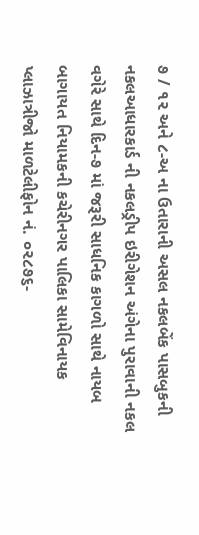૭ / ૧૨ અને ૮-અ ના ઉતારાની અસલ નકલબેંક પાસબુકની નકલઆધારકાર્ડ ની નકલડ્રીપ ઇરીગેશન અંગેના પુરાવાની નકલ વગેરે સાથે દિન-૭ માં જરૂરી સાધનિક કાગળો સાથે નાયબ બાગાયત નિયામકની કચેરીનગર પાલિકા સામેવિનાયક પ્લાઝાત્રીજો માળટેલીફોન નં. ૦૨૮૭૬-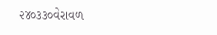૨૪૦૩૩૦વેરાવળ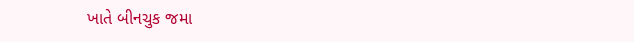ખાતે બીનચુક જમા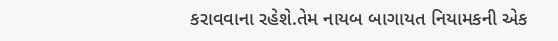કરાવવાના રહેશે.તેમ નાયબ બાગાયત નિયામકની એક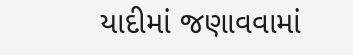યાદીમાં જણાવવામાં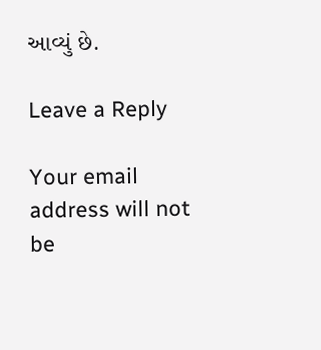આવ્યું છે.

Leave a Reply

Your email address will not be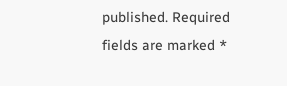published. Required fields are marked *